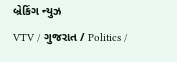બ્રેકિંગ ન્યુઝ
VTV / ગુજરાત / Politics /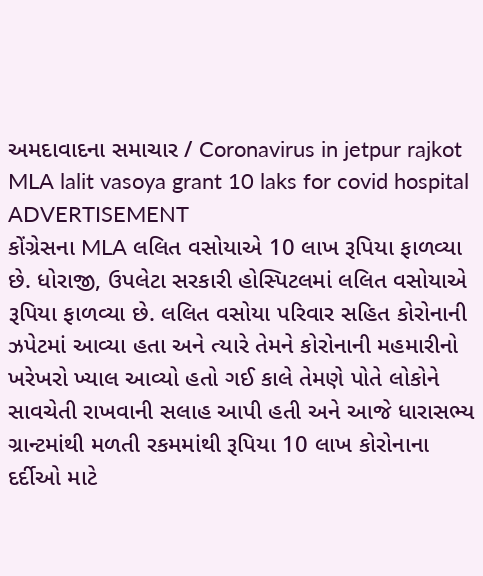અમદાવાદના સમાચાર / Coronavirus in jetpur rajkot MLA lalit vasoya grant 10 laks for covid hospital
ADVERTISEMENT
કોંગ્રેસના MLA લલિત વસોયાએ 10 લાખ રૂપિયા ફાળવ્યા છે. ધોરાજી, ઉપલેટા સરકારી હોસ્પિટલમાં લલિત વસોયાએ રૂપિયા ફાળવ્યા છે. લલિત વસોયા પરિવાર સહિત કોરોનાની ઝપેટમાં આવ્યા હતા અને ત્યારે તેમને કોરોનાની મહમારીનો ખરેખરો ખ્યાલ આવ્યો હતો ગઈ કાલે તેમણે પોતે લોકોને સાવચેતી રાખવાની સલાહ આપી હતી અને આજે ધારાસભ્ય ગ્રાન્ટમાંથી મળતી રકમમાંથી રૂપિયા 10 લાખ કોરોનાના દર્દીઓ માટે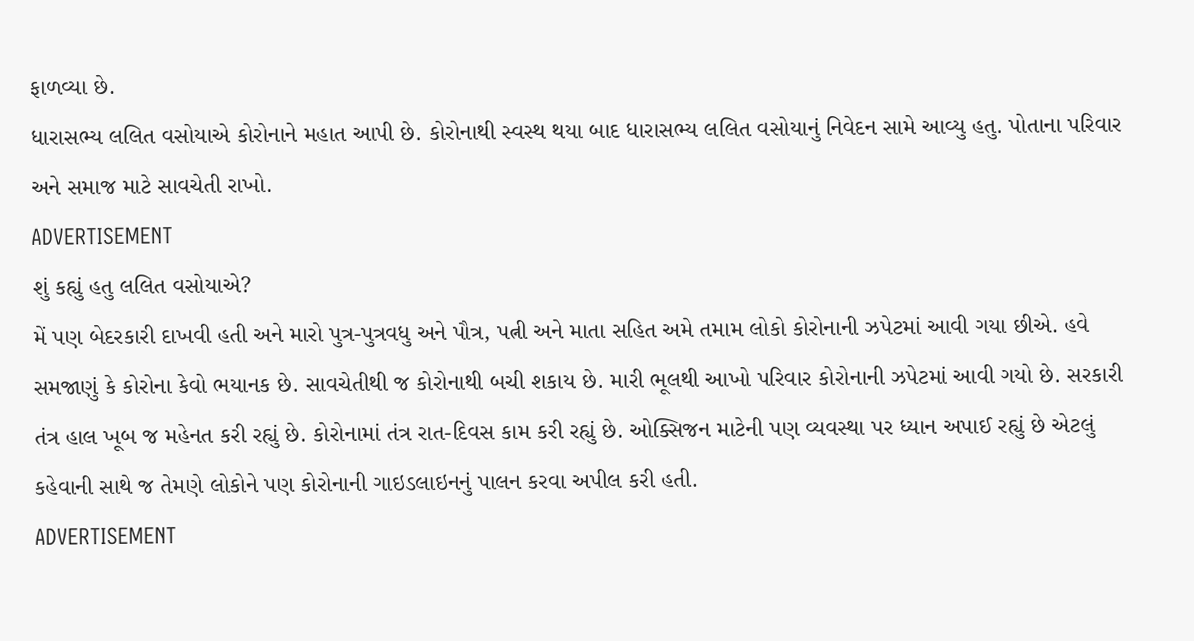ફાળવ્યા છે.
ધારાસભ્ય લલિત વસોયાએ કોરોનાને મહાત આપી છે. કોરોનાથી સ્વસ્થ થયા બાદ ધારાસભ્ય લલિત વસોયાનું નિવેદન સામે આવ્યુ હતુ. પોતાના પરિવાર અને સમાજ માટે સાવચેતી રાખો.
ADVERTISEMENT
શું કહ્યું હતુ લલિત વસોયાએ?
મેં પણ બેદરકારી દાખવી હતી અને મારો પુત્ર-પુત્રવધુ અને પૌત્ર, પત્ની અને માતા સહિત અમે તમામ લોકો કોરોનાની ઝપેટમાં આવી ગયા છીએ. હવે સમજાણું કે કોરોના કેવો ભયાનક છે. સાવચેતીથી જ કોરોનાથી બચી શકાય છે. મારી ભૂલથી આખો પરિવાર કોરોનાની ઝપેટમાં આવી ગયો છે. સરકારી તંત્ર હાલ ખૂબ જ મહેનત કરી રહ્યું છે. કોરોનામાં તંત્ર રાત-દિવસ કામ કરી રહ્યું છે. ઓક્સિજન માટેની પણ વ્યવસ્થા પર ધ્યાન અપાઈ રહ્યું છે એટલું કહેવાની સાથે જ તેમણે લોકોને પણ કોરોનાની ગાઇડલાઇનનું પાલન કરવા અપીલ કરી હતી.
ADVERTISEMENT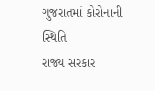ગુજરાતમાં કોરોનાની સ્થિતિ
રાજ્ય સરકાર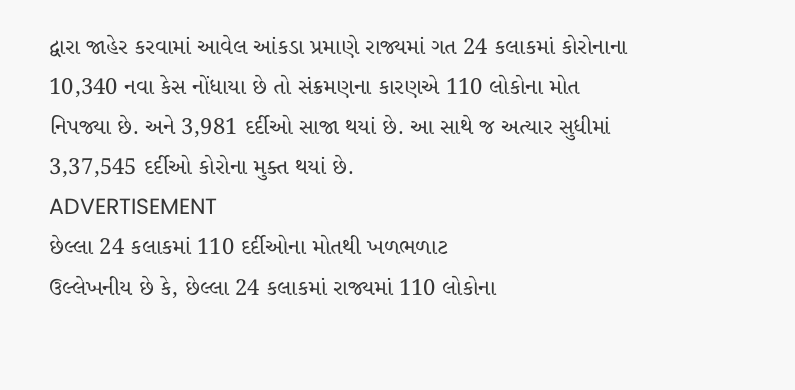દ્વારા જાહેર કરવામાં આવેલ આંકડા પ્રમાણે રાજ્યમાં ગત 24 કલાકમાં કોરોનાના 10,340 નવા કેસ નોંધાયા છે તો સંક્રમણના કારણએ 110 લોકોના મોત નિપજ્યા છે. અને 3,981 દર્દીઓ સાજા થયાં છે. આ સાથે જ અત્યાર સુધીમાં 3,37,545 દર્દીઓ કોરોના મુક્ત થયાં છે.
ADVERTISEMENT
છેલ્લા 24 કલાકમાં 110 દર્દીઓના મોતથી ખળભળાટ
ઉલ્લેખનીય છે કે, છેલ્લા 24 કલાકમાં રાજ્યમાં 110 લોકોના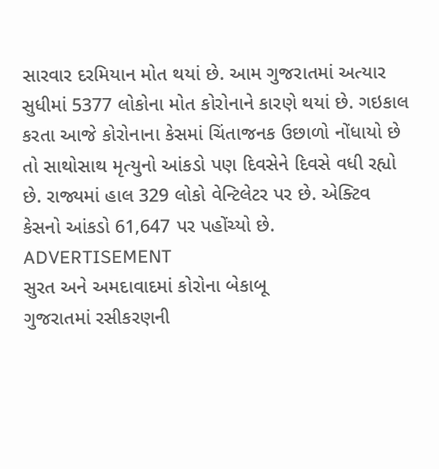સારવાર દરમિયાન મોત થયાં છે. આમ ગુજરાતમાં અત્યાર સુધીમાં 5377 લોકોના મોત કોરોનાને કારણે થયાં છે. ગઇકાલ કરતા આજે કોરોનાના કેસમાં ચિંતાજનક ઉછાળો નોંધાયો છે તો સાથોસાથ મૃત્યુનો આંકડો પણ દિવસેને દિવસે વધી રહ્યો છે. રાજ્યમાં હાલ 329 લોકો વેન્ટિલેટર પર છે. એક્ટિવ કેસનો આંકડો 61,647 પર પહોંચ્યો છે.
ADVERTISEMENT
સુરત અને અમદાવાદમાં કોરોના બેકાબૂ
ગુજરાતમાં રસીકરણની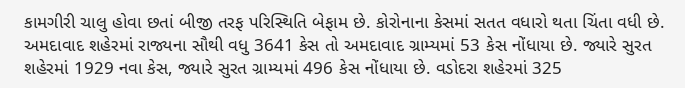કામગીરી ચાલુ હોવા છતાં બીજી તરફ પરિસ્થિતિ બેફામ છે. કોરોનાના કેસમાં સતત વધારો થતા ચિંતા વધી છે. અમદાવાદ શહેરમાં રાજ્યના સૌથી વધુ 3641 કેસ તો અમદાવાદ ગ્રામ્યમાં 53 કેસ નોંધાયા છે. જ્યારે સુરત શહેરમાં 1929 નવા કેસ, જ્યારે સુરત ગ્રામ્યમાં 496 કેસ નોંધાયા છે. વડોદરા શહેરમાં 325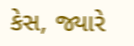કેસ, જ્યારે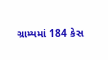ગ્રામ્યમાં 184 કેસ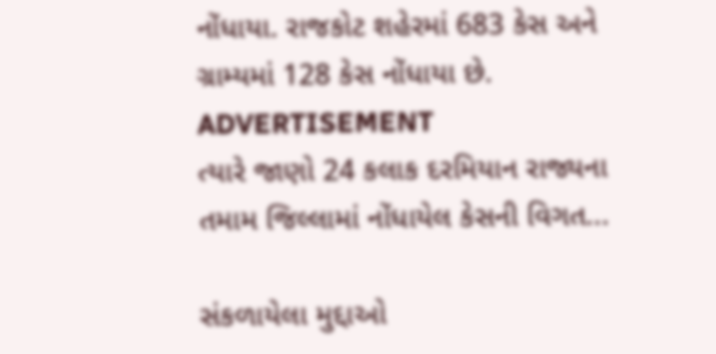નોંધાયા. રાજકોટ શહેરમાં 683 કેસ અને ગ્રામ્યમાં 128 કેસ નોંધાયા છે.
ADVERTISEMENT
ત્યારે જાણો 24 કલાક દરમિયાન રાજ્યના તમામ જિલ્લામાં નોંધાયેલ કેસની વિગત...

સંકળાયેલા મુદ્દાઓ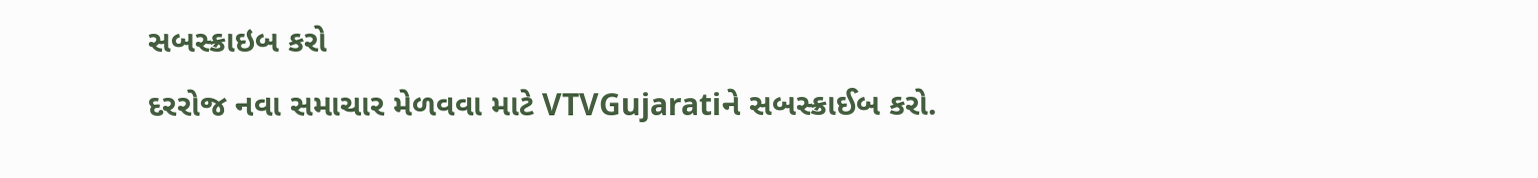સબસ્ક્રાઇબ કરો
દરરોજ નવા સમાચાર મેળવવા માટે VTVGujaratiને સબસ્ક્રાઈબ કરો.